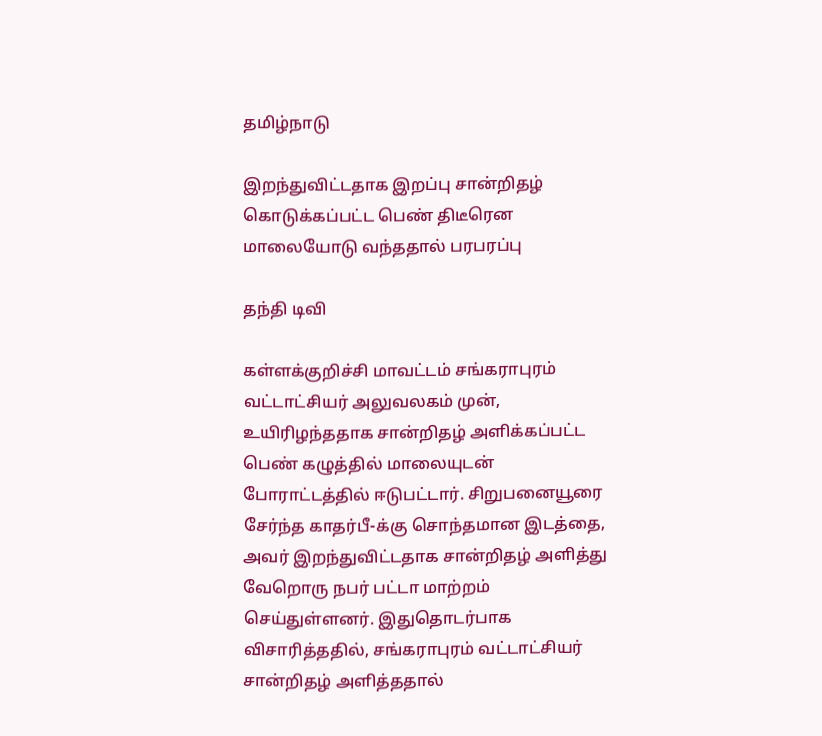தமிழ்நாடு

இறந்துவிட்டதாக இறப்பு சான்றிதழ் கொடுக்கப்பட்ட பெண் திடீரென மாலையோடு வந்ததால் பரபரப்பு

தந்தி டிவி

கள்ளக்குறிச்சி மாவட்டம் சங்கராபுரம் வட்டாட்சியர் அலுவலகம் முன், உயிரிழந்ததாக சான்றிதழ் அளிக்கப்பட்ட பெண் கழுத்தில் மாலையுடன் போராட்டத்தில் ஈடுபட்டார். சிறுபனையூரை சேர்ந்த காதர்பீ-க்கு சொந்தமான இடத்தை, அவர் இறந்துவிட்டதாக சான்றிதழ் அளித்து வேறொரு நபர் பட்டா மாற்றம் செய்துள்ளனர். இதுதொடர்பாக விசாரித்ததில், சங்கராபுரம் வட்டாட்சியர் சான்றிதழ் அளித்ததால்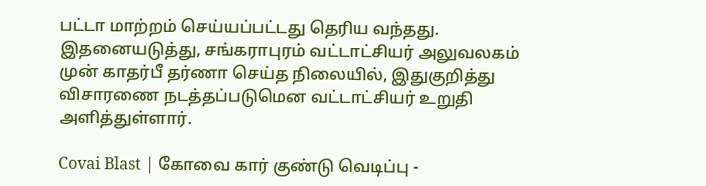பட்டா மாற்றம் செய்யப்பட்டது தெரிய வந்தது. இதனையடுத்து, சங்கராபுரம் வட்டாட்சியர் அலுவலகம் முன் காதர்பீ தர்ணா செய்த நிலையில், இதுகுறித்து விசாரணை நடத்தப்படுமென வட்டாட்சியர் உறுதி அளித்துள்ளார்.

Covai Blast | கோவை கார் குண்டு வெடிப்பு -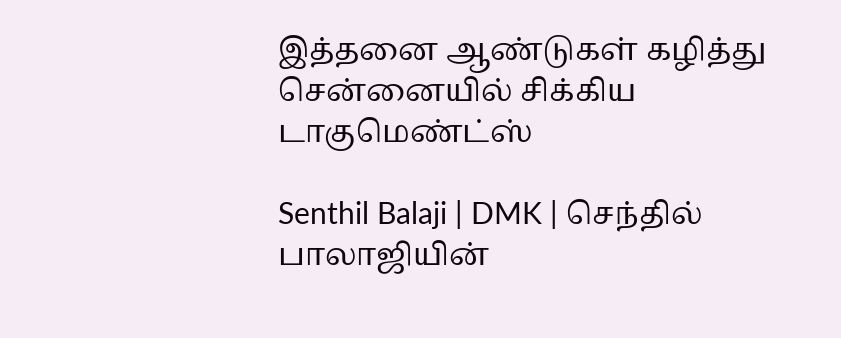இத்தனை ஆண்டுகள் கழித்து சென்னையில் சிக்கிய டாகுமெண்ட்ஸ்

Senthil Balaji | DMK | செந்தில் பாலாஜியின்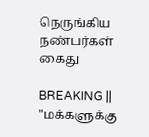நெருங்கிய நண்பர்கள் கைது

BREAKING || "மக்களுக்கு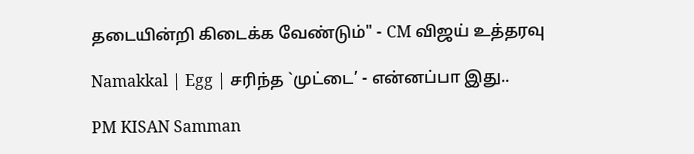தடையின்றி கிடைக்க வேண்டும்" - CM விஜய் உத்தரவு

Namakkal | Egg | சரிந்த `முட்டை’ - என்னப்பா இது..

PM KISAN Samman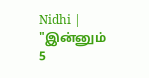Nidhi | "இன்னும் 5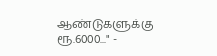ஆண்டுகளுக்கு ரூ.6000..." -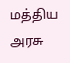மத்திய அரசு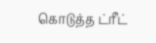கொடுத்த ட்ரீட்